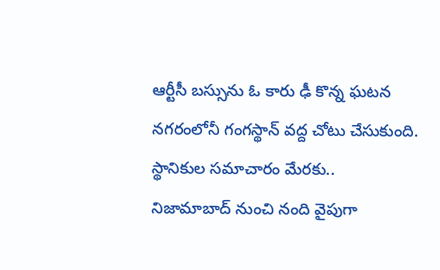ఆర్టీసీ బస్సును ఓ కారు ఢీ కొన్న ఘటన నగరంలోనీ గంగస్థాన్ వద్ద చోటు చేసుకుంది. స్థానికుల సమాచారం మేరకు..
నిజామాబాద్ నుంచి నంది వైపుగా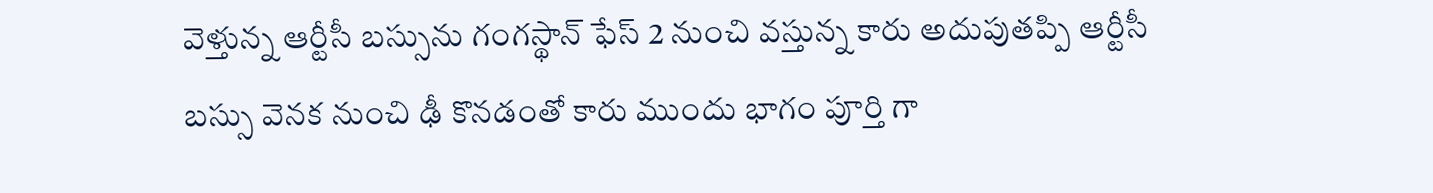వెళ్తున్న ఆర్టీసీ బస్సును గంగస్థాన్ ఫేస్ 2 నుంచి వస్తున్న కారు అదుపుతప్పి ఆర్టీసీ బస్సు వెనక నుంచి ఢీ కొనడంతో కారు ముందు భాగం పూర్తి గా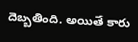దెబ్బతింది. అయితే కారు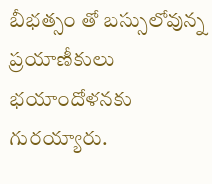బీభత్సం తో బస్సులోవున్న ప్రయాణీకులు భయాందోళనకు గురయ్యారు.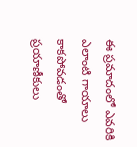ఈ ప్రమాదంలో ఎవరికి ఎలాంటి గాయాలు కాకపోవడంతో ప్రయాణీకులు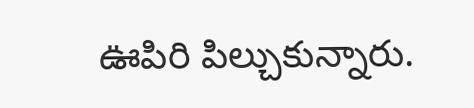ఊపిరి పిల్చుకున్నారు.